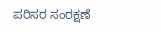ಪರಿಸರ ಸಂರಕ್ಷಣೆ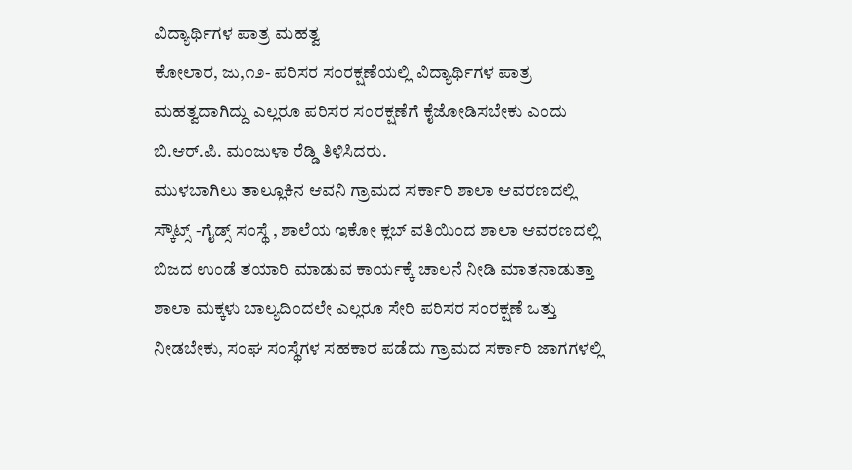ವಿದ್ಯಾರ್ಥಿಗಳ ಪಾತ್ರ ಮಹತ್ವ
ಕೋಲಾರ, ಜು,೧೨- ಪರಿಸರ ಸಂರಕ್ಷಣೆಯಲ್ಲಿ ವಿದ್ಯಾರ್ಥಿಗಳ ಪಾತ್ರ ಮಹತ್ವದಾಗಿದ್ದು ಎಲ್ಲರೂ ಪರಿಸರ ಸಂರಕ್ಷಣೆಗೆ ಕೈಜೋಡಿಸಬೇಕು ಎಂದು ಬಿ.ಆರ್.ಪಿ. ಮಂಜುಳಾ ರೆಡ್ಡಿ ತಿಳಿಸಿದರು.
ಮುಳಬಾಗಿಲು ತಾಲ್ಲೂಕಿನ ಆವನಿ ಗ್ರಾಮದ ಸರ್ಕಾರಿ ಶಾಲಾ ಆವರಣದಲ್ಲಿ ಸ್ಕೌಟ್ಸ್ -ಗೈಡ್ಸ್ ಸಂಸ್ಥೆ , ಶಾಲೆಯ ಇಕೋ ಕ್ಲಬ್ ವತಿಯಿಂದ ಶಾಲಾ ಆವರಣದಲ್ಲಿ ಬಿಜದ ಉಂಡೆ ತಯಾರಿ ಮಾಡುವ ಕಾರ್ಯಕ್ಕೆ ಚಾಲನೆ ನೀಡಿ ಮಾತನಾಡುತ್ತಾ ಶಾಲಾ ಮಕ್ಕಳು ಬಾಲ್ಯದಿಂದಲೇ ಎಲ್ಲರೂ ಸೇರಿ ಪರಿಸರ ಸಂರಕ್ಷಣೆ ಒತ್ತು ನೀಡಬೇಕು, ಸಂಘ ಸಂಸ್ಥೆಗಳ ಸಹಕಾರ ಪಡೆದು ಗ್ರಾಮದ ಸರ್ಕಾರಿ ಜಾಗಗಳಲ್ಲಿ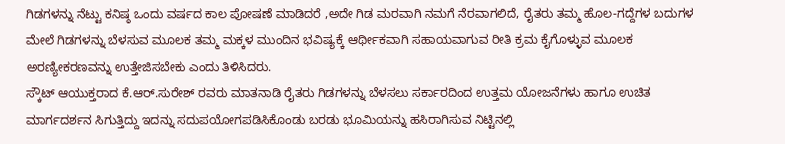ಗಿಡಗಳನ್ನು ನೆಟ್ಟು ಕನಿಷ್ಠ ಒಂದು ವರ್ಷದ ಕಾಲ ಪೋಷಣೆ ಮಾಡಿದರೆ ,ಅದೇ ಗಿಡ ಮರವಾಗಿ ನಮಗೆ ನೆರವಾಗಲಿದೆ, ರೈತರು ತಮ್ಮ ಹೊಲ-ಗದ್ದೆಗಳ ಬದುಗಳ ಮೇಲೆ ಗಿಡಗಳನ್ನು ಬೆಳಸುವ ಮೂಲಕ ತಮ್ಮ ಮಕ್ಕಳ ಮುಂದಿನ ಭವಿಷ್ಯಕ್ಕೆ ಆರ್ಥೀಕವಾಗಿ ಸಹಾಯವಾಗುವ ರೀತಿ ಕ್ರಮ ಕೈಗೊಳ್ಳುವ ಮೂಲಕ ಅರಣ್ಯೀಕರಣವನ್ನು ಉತ್ತೇಜಿಸಬೇಕು ಎಂದು ತಿಳಿಸಿದರು.
ಸ್ಕೌಟ್ ಆಯುಕ್ತರಾದ ಕೆ.ಆರ್.ಸುರೇಶ್ ರವರು ಮಾತನಾಡಿ ರೈತರು ಗಿಡಗಳನ್ನು ಬೆಳಸಲು ಸರ್ಕಾರದಿಂದ ಉತ್ತಮ ಯೋಜನೆಗಳು ಹಾಗೂ ಉಚಿತ ಮಾರ್ಗದರ್ಶನ ಸಿಗುತ್ತಿದ್ದು ಇದನ್ನು ಸದುಪಯೋಗಪಡಿಸಿಕೊಂಡು ಬರಡು ಭೂಮಿಯನ್ನು ಹಸಿರಾಗಿಸುವ ನಿಟ್ಟಿನಲ್ಲಿ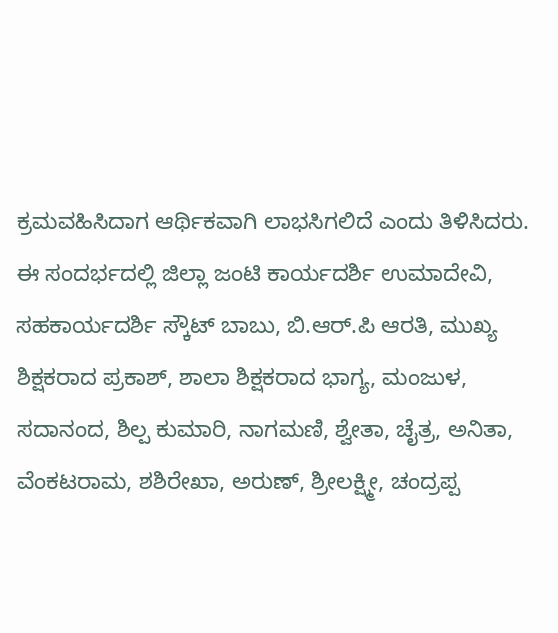ಕ್ರಮವಹಿಸಿದಾಗ ಆರ್ಥಿಕವಾಗಿ ಲಾಭಸಿಗಲಿದೆ ಎಂದು ತಿಳಿಸಿದರು.
ಈ ಸಂದರ್ಭದಲ್ಲಿ ಜಿಲ್ಲಾ ಜಂಟಿ ಕಾರ್ಯದರ್ಶಿ ಉಮಾದೇವಿ, ಸಹಕಾರ್ಯದರ್ಶಿ ಸ್ಕೌಟ್ ಬಾಬು, ಬಿ.ಆರ್.ಪಿ ಆರತಿ, ಮುಖ್ಯ ಶಿಕ್ಷಕರಾದ ಪ್ರಕಾಶ್, ಶಾಲಾ ಶಿಕ್ಷಕರಾದ ಭಾಗ್ಯ, ಮಂಜುಳ, ಸದಾನಂದ, ಶಿಲ್ಪ ಕುಮಾರಿ, ನಾಗಮಣಿ, ಶ್ವೇತಾ, ಚೈತ್ರ, ಅನಿತಾ, ವೆಂಕಟರಾಮ, ಶಶಿರೇಖಾ, ಅರುಣ್, ಶ್ರೀಲಕ್ಷ್ಮೀ, ಚಂದ್ರಪ್ಪ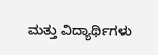ಮತ್ತು ವಿದ್ಯಾರ್ಥಿಗಳು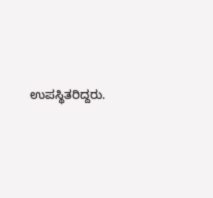ಉಪಸ್ಥಿತರಿದ್ದರು.